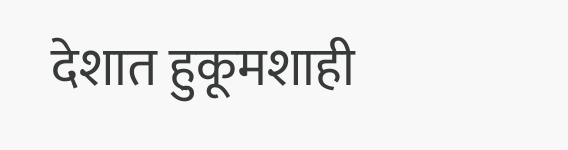देशात हुकूमशाही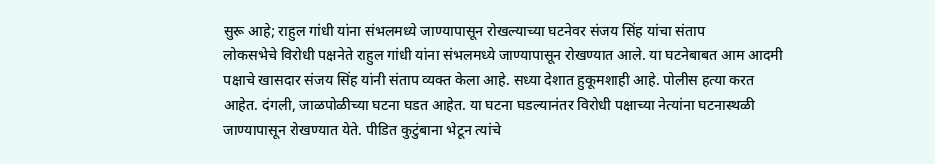सुरू आहे; राहुल गांधी यांना संभलमध्ये जाण्यापासून रोखल्याच्या घटनेवर संजय सिंह यांचा संताप
लोकसभेचे विरोधी पक्षनेते राहुल गांधी यांना संभलमध्ये जाण्यापासून रोखण्यात आले. या घटनेबाबत आम आदमी पक्षाचे खासदार संजय सिंह यांनी संताप व्यक्त केला आहे. सध्या देशात हुकूमशाही आहे. पोलीस हत्या करत आहेत. दंगली, जाळपोळीच्या घटना घडत आहेत. या घटना घडल्यानंतर विरोधी पक्षाच्या नेत्यांना घटनास्थळी जाण्यापासून रोखण्यात येते. पीडित कुटुंबाना भेटून त्यांचे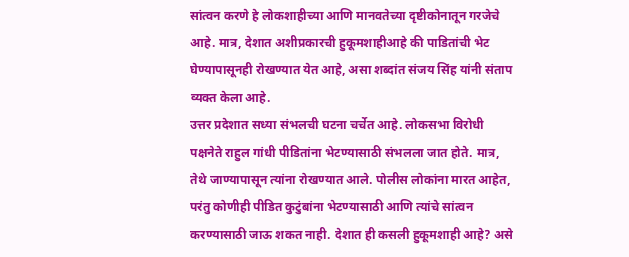सांत्वन करणे हे लोकशाहीच्या आणि मानवतेच्या दृष्टीकोनातून गरजेचे आहे. मात्र, देशात अशीप्रकारची हुकूमशाहीआहे की पाडितांची भेट घेण्यापासूनही रोखण्यात येत आहे, असा शब्दांत संजय सिंह यांनी संताप व्यक्त केला आहे.
उत्तर प्रदेशात सध्या संभलची घटना चर्चेत आहे. लोकसभा विरोधी पक्षनेते राहुल गांधी पीडितांना भेटण्यासाठी संभलला जात होते. मात्र, तेथे जाण्यापासून त्यांना रोखण्यात आले. पोलीस लोकांना मारत आहेत, परंतु कोणीही पीडित कुटुंबांना भेटण्यासाठी आणि त्यांचे सांत्वन करण्यासाठी जाऊ शकत नाही. देशात ही कसली हुकूमशाही आहे? असे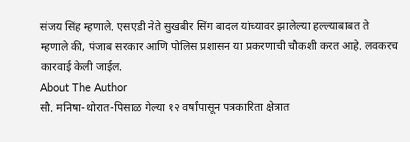संजय सिंह म्हणाले. एसएडी नेते सुखबीर सिंग बादल यांच्यावर झालेल्या हल्ल्याबाबत ते म्हणाले की, पंजाब सरकार आणि पोलिस प्रशासन या प्रकरणाची चौकशी करत आहे. लवकरच कारवाई केली जाईल.
About The Author
सौ. मनिषा-थोरात-पिसाळ गेल्या १२ वर्षांपासून पत्रकारिता क्षेत्रात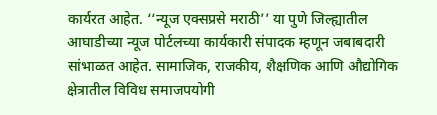कार्यरत आहेत. ‘‘न्यूज एक्सप्रसे मराठी’’ या पुणे जिल्ह्यातील आघाडीच्या न्यूज पोर्टलच्या कार्यकारी संपादक म्हणून जबाबदारी सांभाळत आहेत. सामाजिक, राजकीय, शैक्षणिक आणि औद्योगिक क्षेत्रातील विविध समाजपयोगी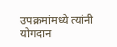उपक्रमांमध्ये त्यांनी योगदान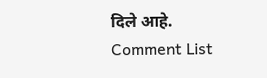दिले आहे.
Comment List